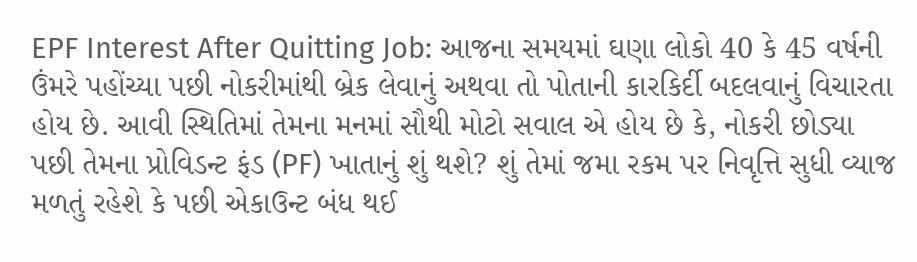EPF Interest After Quitting Job: આજના સમયમાં ઘણા લોકો 40 કે 45 વર્ષની ઉંમરે પહોંચ્યા પછી નોકરીમાંથી બ્રેક લેવાનું અથવા તો પોતાની કારકિર્દી બદલવાનું વિચારતા હોય છે. આવી સ્થિતિમાં તેમના મનમાં સૌથી મોટો સવાલ એ હોય છે કે, નોકરી છોડ્યા પછી તેમના પ્રોવિડન્ટ ફંડ (PF) ખાતાનું શું થશે? શું તેમાં જમા રકમ પર નિવૃત્તિ સુધી વ્યાજ મળતું રહેશે કે પછી એકાઉન્ટ બંધ થઈ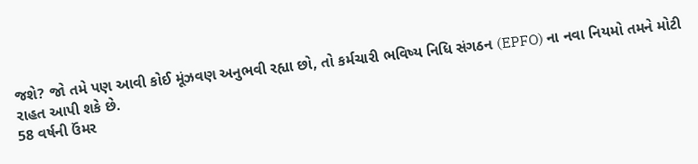જશે? જો તમે પણ આવી કોઈ મૂંઝવણ અનુભવી રહ્યા છો, તો કર્મચારી ભવિષ્ય નિધિ સંગઠન (EPFO) ના નવા નિયમો તમને મોટી રાહત આપી શકે છે.
58 વર્ષની ઉંમર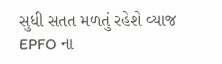સુધી સતત મળતું રહેશે વ્યાજ
EPFO ના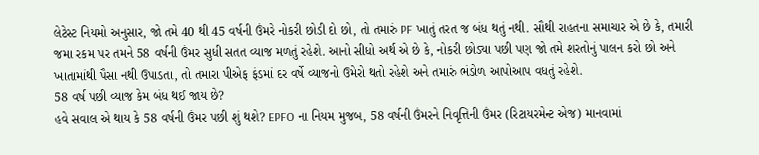લેટેસ્ટ નિયમો અનુસાર, જો તમે 40 થી 45 વર્ષની ઉંમરે નોકરી છોડી દો છો, તો તમારું PF ખાતું તરત જ બંધ થતું નથી. સૌથી રાહતના સમાચાર એ છે કે, તમારી જમા રકમ પર તમને 58 વર્ષની ઉંમર સુધી સતત વ્યાજ મળતું રહેશે. આનો સીધો અર્થ એ છે કે, નોકરી છોડ્યા પછી પણ જો તમે શરતોનું પાલન કરો છો અને ખાતામાંથી પૈસા નથી ઉપાડતા, તો તમારા પીએફ ફંડમાં દર વર્ષે વ્યાજનો ઉમેરો થતો રહેશે અને તમારું ભંડોળ આપોઆપ વધતું રહેશે.
58 વર્ષ પછી વ્યાજ કેમ બંધ થઈ જાય છે?
હવે સવાલ એ થાય કે 58 વર્ષની ઉંમર પછી શું થશે? EPFO ના નિયમ મુજબ, 58 વર્ષની ઉંમરને નિવૃત્તિની ઉંમર (રિટાયરમેન્ટ એજ) માનવામાં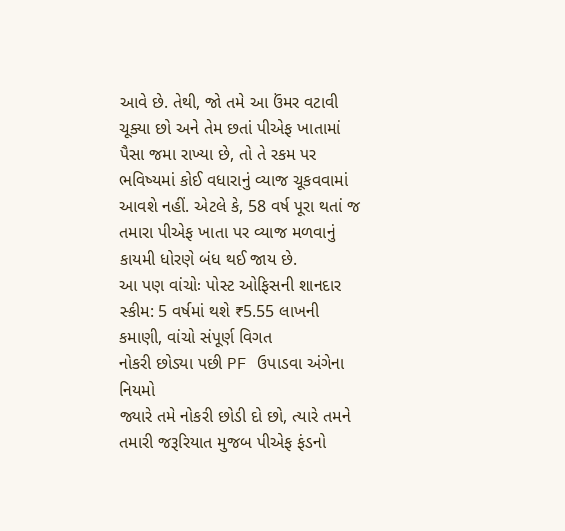આવે છે. તેથી, જો તમે આ ઉંમર વટાવી ચૂક્યા છો અને તેમ છતાં પીએફ ખાતામાં પૈસા જમા રાખ્યા છે, તો તે રકમ પર ભવિષ્યમાં કોઈ વધારાનું વ્યાજ ચૂકવવામાં આવશે નહીં. એટલે કે, 58 વર્ષ પૂરા થતાં જ તમારા પીએફ ખાતા પર વ્યાજ મળવાનું કાયમી ધોરણે બંધ થઈ જાય છે.
આ પણ વાંચોઃ પોસ્ટ ઓફિસની શાનદાર સ્કીમ: 5 વર્ષમાં થશે ₹5.55 લાખની કમાણી, વાંચો સંપૂર્ણ વિગત
નોકરી છોડ્યા પછી PF ઉપાડવા અંગેના નિયમો
જ્યારે તમે નોકરી છોડી દો છો, ત્યારે તમને તમારી જરૂરિયાત મુજબ પીએફ ફંડનો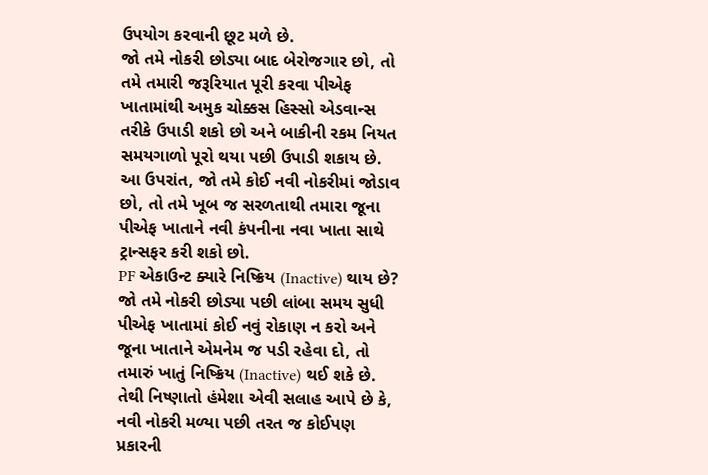ઉપયોગ કરવાની છૂટ મળે છે.
જો તમે નોકરી છોડ્યા બાદ બેરોજગાર છો, તો તમે તમારી જરૂરિયાત પૂરી કરવા પીએફ ખાતામાંથી અમુક ચોક્કસ હિસ્સો એડવાન્સ તરીકે ઉપાડી શકો છો અને બાકીની રકમ નિયત સમયગાળો પૂરો થયા પછી ઉપાડી શકાય છે.
આ ઉપરાંત, જો તમે કોઈ નવી નોકરીમાં જોડાવ છો, તો તમે ખૂબ જ સરળતાથી તમારા જૂના પીએફ ખાતાને નવી કંપનીના નવા ખાતા સાથે ટ્રાન્સફર કરી શકો છો.
PF એકાઉન્ટ ક્યારે નિષ્ક્રિય (Inactive) થાય છે?
જો તમે નોકરી છોડ્યા પછી લાંબા સમય સુધી પીએફ ખાતામાં કોઈ નવું રોકાણ ન કરો અને જૂના ખાતાને એમનેમ જ પડી રહેવા દો, તો તમારું ખાતું નિષ્ક્રિય (Inactive) થઈ શકે છે. તેથી નિષ્ણાતો હંમેશા એવી સલાહ આપે છે કે, નવી નોકરી મળ્યા પછી તરત જ કોઈપણ પ્રકારની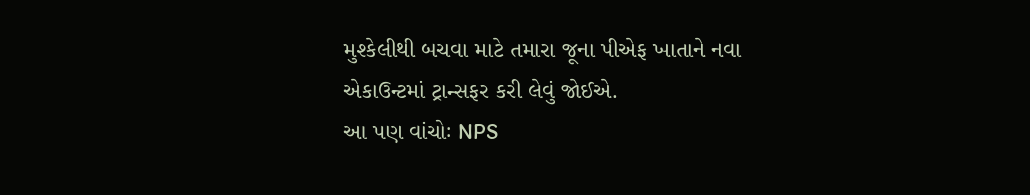મુશ્કેલીથી બચવા માટે તમારા જૂના પીએફ ખાતાને નવા એકાઉન્ટમાં ટ્રાન્સફર કરી લેવું જોઈએ.
આ પણ વાંચોઃ NPS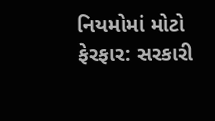નિયમોમાં મોટો ફેરફાર: સરકારી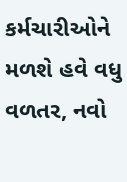કર્મચારીઓને મળશે હવે વધુ વળતર, નવો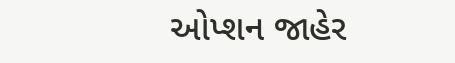ઓપ્શન જાહેર